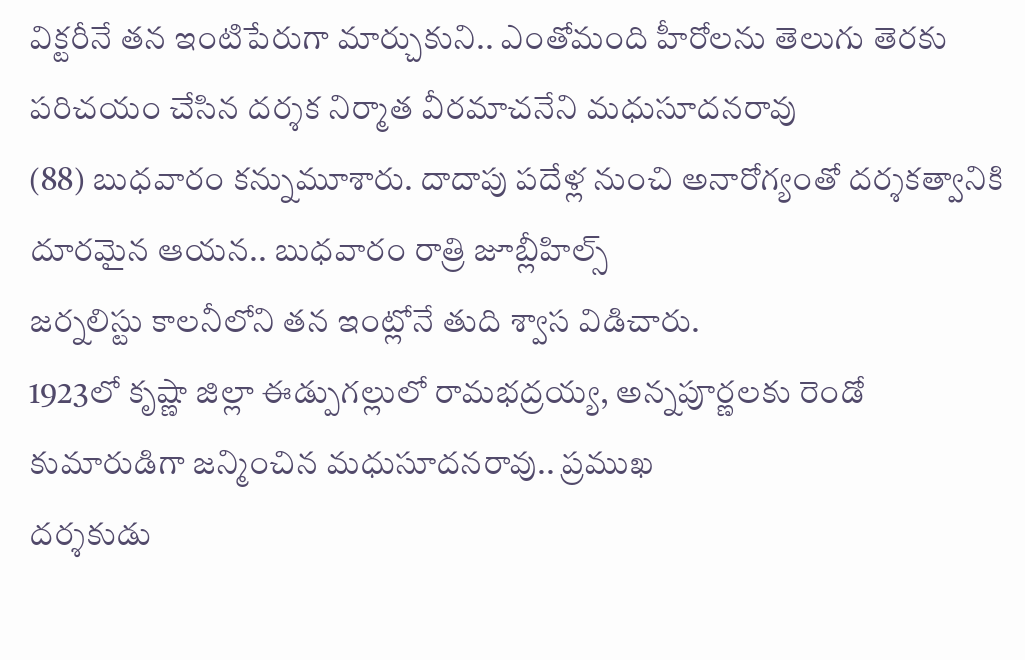విక్టరీనే తన ఇంటిపేరుగా మార్చుకుని.. ఎంతోమంది హీరోలను తెలుగు తెరకు పరిచయం చేసిన దర్శక నిర్మాత వీరమాచనేని మధుసూదనరావు
(88) బుధవారం కన్నుమూశారు. దాదాపు పదేళ్ల నుంచి అనారోగ్యంతో దర్శకత్వానికి దూరమైన ఆయన.. బుధవారం రాత్రి జూబ్లీహిల్స్
జర్నలిస్టు కాలనీలోని తన ఇంట్లోనే తుది శ్వాస విడిచారు.
1923లో కృష్ణా జిల్లా ఈడ్పుగల్లులో రామభద్రయ్య, అన్నపూర్ణలకు రెండో కుమారుడిగా జన్మించిన మధుసూదనరావు.. ప్రముఖ
దర్శకుడు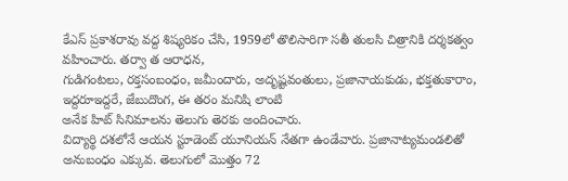కేఎస్ ప్రకాశరావు వద్ద శిష్యరికం చేసి, 1959లో తొలిసారిగా సతీ తులసి చిత్రానికి దర్శకత్వం వహించారు. తర్వా త ఆరాధన,
గుడిగంటలు, రక్తసంబంధం, జమీందారు, అదృష్టవంతులు, ప్రజానాయకుడు, భక్తతుకారాం, ఇద్దరూఇద్దరే, జేబుదొంగ, ఈ తరం మనిషి లాంటి
అనేక హిట్ సినిమాలను తెలుగు తెరకు అందించారు.
విద్యార్థి దశలోనే ఆయన స్టూడెంట్ యూనియన్ నేతగా ఉండేవారు. ప్రజానాట్యమండలితో అనుబంధం ఎక్కువ. తెలుగులో మొత్తం 72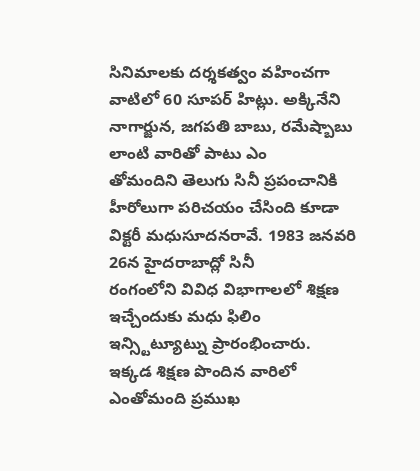సినిమాలకు దర్శకత్వం వహించగా వాటిలో 60 సూపర్ హిట్లు. అక్కినేని నాగార్జున, జగపతి బాబు, రమేష్బాబు లాంటి వారితో పాటు ఎం
తోమందిని తెలుగు సినీ ప్రపంచానికి హీరోలుగా పరిచయం చేసింది కూడా విక్టరీ మధుసూదనరావే. 1983 జనవరి 26న హైదరాబాద్లో సినీ
రంగంలోని వివిధ విభాగాలలో శిక్షణ ఇచ్చేందుకు మధు ఫిలిం ఇన్స్టిట్యూట్ను ప్రారంభించారు.
ఇక్కడ శిక్షణ పొందిన వారిలో ఎంతోమంది ప్రముఖ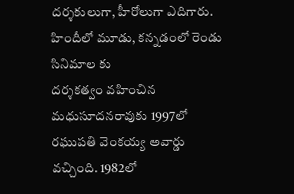దర్శకులుగా, హీరోలుగా ఎదిగారు. హిందీలో మూడు, కన్నడంలో రెండు సినిమాల కు
దర్శకత్వం వహించిన మధుసూదనరావుకు 1997లో రఘుపతి వెంకయ్య అవార్డు వచ్చింది. 1982లో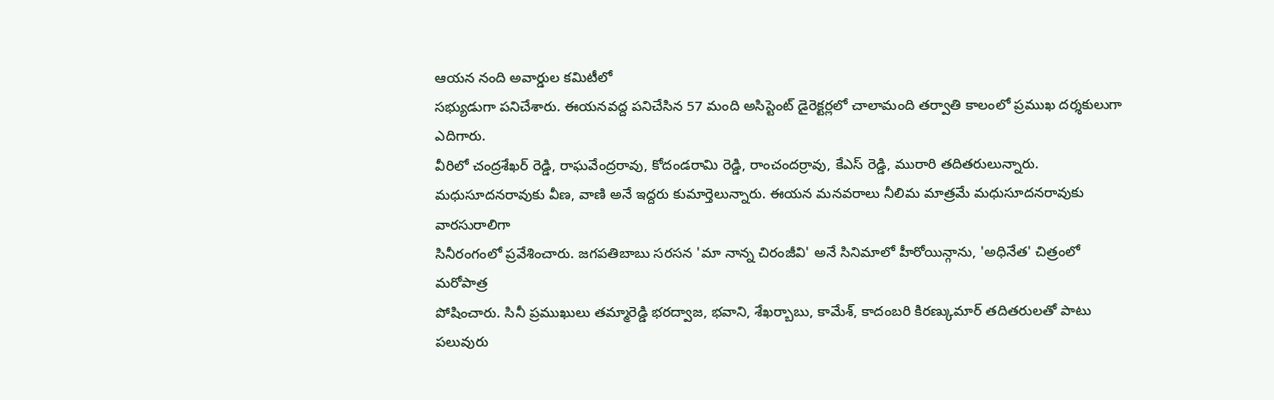ఆయన నంది అవార్డుల కమిటీలో
సభ్యుడుగా పనిచేశారు. ఈయనవద్ద పనిచేసిన 57 మంది అసిస్టెంట్ డైరెక్టర్లలో చాలామంది తర్వాతి కాలంలో ప్రముఖ దర్శకులుగా ఎదిగారు.
వీరిలో చంద్రశేఖర్ రెడ్డి, రాఘవేంద్రరావు, కోదండరామి రెడ్డి, రాంచందర్రావు, కేఎస్ రెడ్డి, మురారి తదితరులున్నారు.
మధుసూదనరావుకు వీణ, వాణి అనే ఇద్దరు కుమార్తెలున్నారు. ఈయన మనవరాలు నీలిమ మాత్రమే మధుసూదనరావుకు వారసురాలిగా
సినీరంగంలో ప్రవేశించారు. జగపతిబాబు సరసన 'మా నాన్న చిరంజీవి' అనే సినిమాలో హీరోయిన్గాను, 'అధినేత' చిత్రంలో మరోపాత్ర
పోషించారు. సినీ ప్రముఖులు తమ్మారెడ్డి భరద్వాజ, భవాని, శేఖర్బాబు, కామేశ్, కాదంబరి కిరణ్కుమార్ తదితరులతో పాటు పలువురు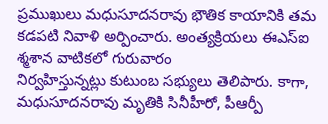ప్రముఖులు మధుసూదనరావు భౌతిక కాయానికి తమ కడపటి నివాళి అర్పించారు. అంత్యక్రియలు ఈఎస్ఐ శ్మశాన వాటికలో గురువారం
నిర్వహిస్తున్నట్లు కుటుంబ సభ్యులు తెలిపారు. కాగా, మధుసూదనరావు మృతికి సినీహీరో, పీఆర్పీ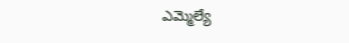ఎమ్మెల్యే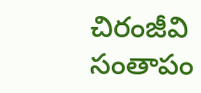చిరంజీవి సంతాపం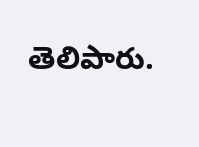తెలిపారు.